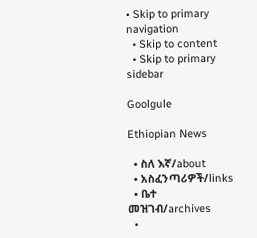• Skip to primary navigation
  • Skip to content
  • Skip to primary sidebar

Goolgule

Ethiopian News

  • ስለ እኛ/about
  • አስፈንጣሪዎች/links
  • ቤተ መዝገብ/archives
  •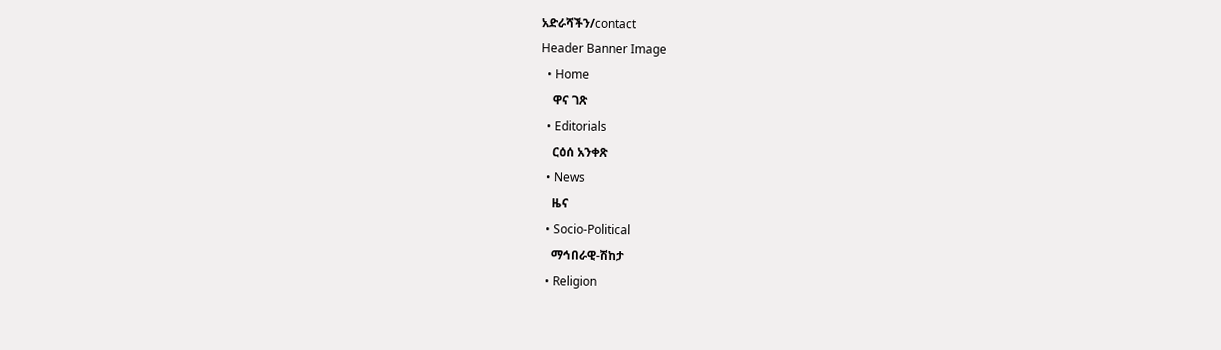አድራሻችን/contact
Header Banner Image
  • Home
    ዋና ገጽ
  • Editorials
    ርዕሰ አንቀጽ
  • News
    ዜና
  • Socio-Political
    ማኅበራዊ-ሽከታ
  • Religion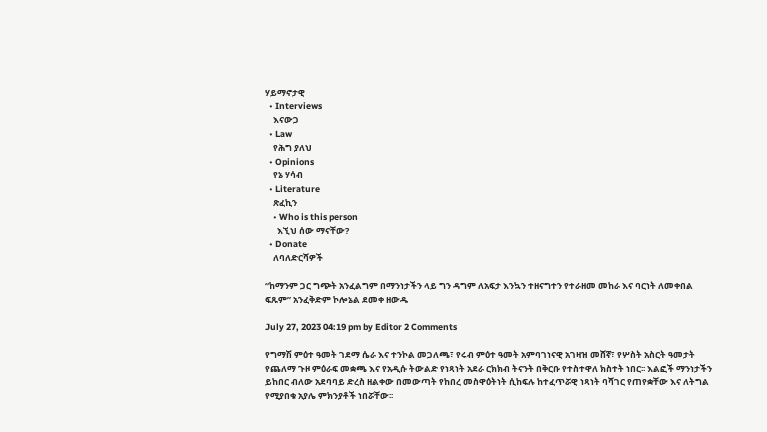ሃይማኖታዊ
  • Interviews
    እናውጋ
  • Law
    የሕግ ያለህ
  • Opinions
    የኔ ሃሳብ
  • Literature
    ጽፈኪን
    • Who is this person
      እኚህ ሰው ማናቸው?
  • Donate
    ለባለድርሻዎች

“ከማንም ጋር ግጭት አንፈልግም በማንነታችን ላይ ግን ዳግም ለአፍታ እንኳን ተዘናግተን የተራዘመ መከራ እና ባርነት ለመቀበል ፍጹም” አንፈቅድም ኮሎኔል ደመቀ ዘውዱ

July 27, 2023 04:19 pm by Editor 2 Comments

የግማሽ ምዕተ ዓመት ገደማ ሴራ እና ተንኮል መጋለጫ፣ የሩብ ምዕተ ዓመት አምባገነናዊ አገዛዝ መሸኛ፣ የሦስት አስርት ዓመታት የጨለማ ጉዞ ምዕራፍ መቋጫ እና የአዲሱ ትውልድ የነጻነት አደራ ርክክብ ትናንት በቅርቡ የተስተዋለ ክስተት ነበር፡፡ እልፎች ማንነታችን ይከበር ብለው አደባባይ ድረስ ዘልቀው በመውጣት የከበረ መስዋዕትነት ሲከፍሉ ከተፈጥሯዊ ነጻነት ባሻገር የጠየቋቸው እና ለትግል የሚያበቁ አያሌ ምክንያቶች ነበሯቸው፡፡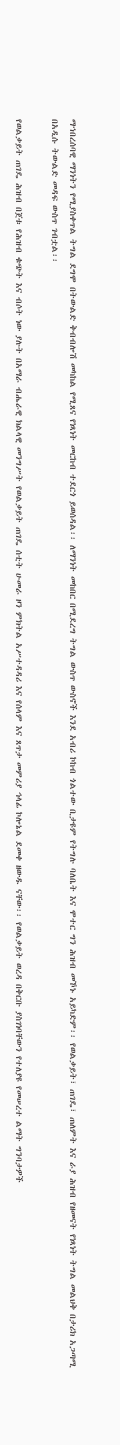ማኀበረሰባዊ ማንነትን የሚያስቀጥል ትግል ደግሞ በትውልድ ቅብብሎሽ መካከል የሚጸና የነጻነት መርከብ ተደርጎ ይወሰዳል፡፡ ለማንነት መከበር በሚደረግ ትግል ውስጥ ውስኖች እንደ አብሪ ኮከብ ጎልተው ቢታዩም የትግሉ ባለቤት እና ሞተር ግን ሕዝብ መኾኑ አይካድም፡፡ የወልቃይት፣ ጠገዴ፣ ጠለምት እና ራያ ሕዝብ የዘመናት የነጻነት ትግል መልህቅ በታሪክ አጋጣሚ በአዲሱ ትውልድ መዳፍ ውስጥ ገብቷል፡፡

የወልቃይት ጠገዴ ሕዝብ በጀቱ የሕዝብ ቁጭት እና ብሶት ነው ያሉት በአማራ ብሔራዊ ክልላዊ መንግሥት የወልቃይት ጠገዴ ሰቲት ሁመራ ዞን ምክትል አሥተዳዳሪ እና የሰላም እና ጸጥታ መምሪያ ኅላፊ ኮሎኔል ደመቀ ዘውዱ ናቸው፡፡ የወልቃይት ወረዳ በቅርቡ ያስገነባቸውን የተለያዩ የመሠረተ ልማት ግንባታዎች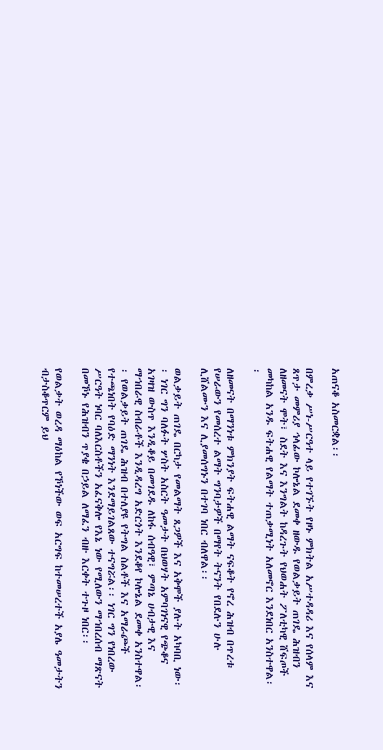አጠናቆ አስመርቋል፡፡

በምረቃ ሥነ-ሥርዓተ ላይ የተገኙት የዞኑ ምክትል አሥተዳዳሪ እና የሰላም እና ጸጥታ መምሪያ ኅላፊው ኮሎኔል ደመቀ ዘውዱ የወልቃይት ጠገዴ ሕዝብን ለዘመናት ሞት፣ ስደት እና እንግልት ከዳረጉት የህወሐት ፖለቲካዊ ሸፍጦች መካከል አንዱ ፍትሐዊ የልማት ተጠቃሚነት አለመኖር እንደነበር አንስተዋል፡፡

ለዘመናት በማንነቱ ምክንያት ፍትሐዊ ልማት ናፍቆት የኖረ ሕዝብ በጥረቱ የሠራውን የመሰረተ ልማት ግንባታዎች በማየት ትናንት የበደሉን ሁሉ ሊሸልሙን እና ሊያመሰግኑን በተገባ ነበር ብለዋል፡፡

ወልቃይት ጠገዴ በርካታ የመልማት ጸጋዎች እና አቅሞች ያሉት አካባቢ ነው፡፡ ነገር ግን ባለፉት ሦስት አስርት ዓመታት በህወሃት አምባገነናዊ የጭቆና አገዛዝ ውስጥ እንዲቆይ በመገደዱ ለከፋ ሰብዓዊ፣ ምጣኔ ሀብታዊ እና ማኀበራዊ ስብራቶች እንዲዳረግ አድርጎት እንደቆየ ኮሎኔል ደመቀ አንስተዋል፡፡ የወልቃይት ጠገዴ ሕዝብ በተለያዩ የትግል ስልቶች እና አማራጮች የተጫነበት የባዕድ ማንነት እንደማይገልጸው ተናግሯል፡፡ ነገር ግን የነበረው ሥርዓት ነባር ባለእርስቶችን አፈናቅሎ የእኔ ነው የሚለውን ማኀበረሰብ ማጽናት በመኾኑ የሕዝብን ጥያቄ በኃይል ለማፈን ብዙ እርቀት ተጉዞ ነበር፡፡

የወልቃት ወረዳ ማዕከል የኾነችው ወፍ አርግፍ ከተመሠረተች አያሌ ዓመታትን ብታስቆጥርም ይህ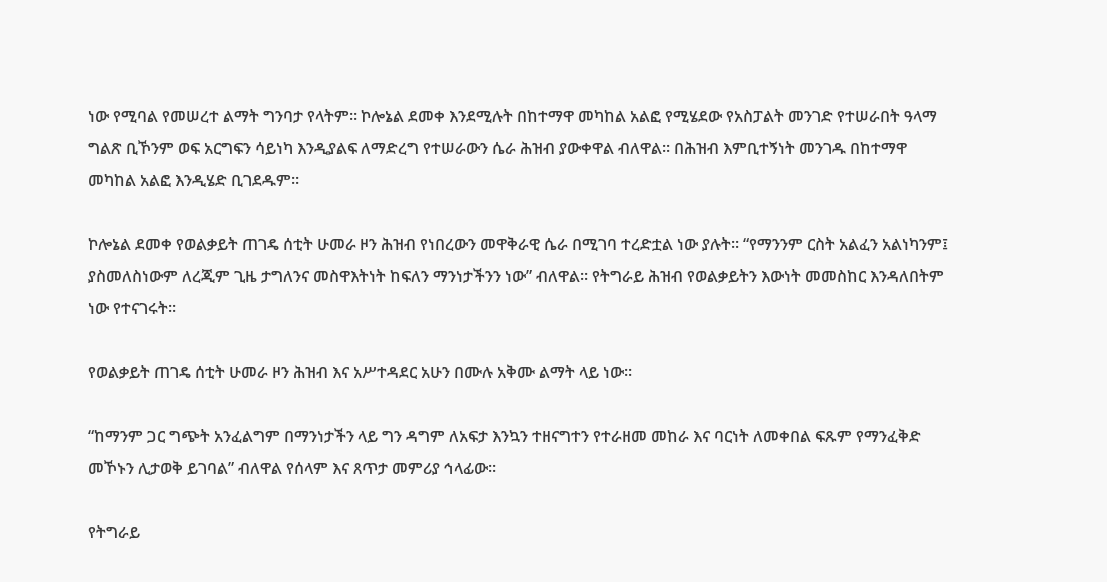ነው የሚባል የመሠረተ ልማት ግንባታ የላትም፡፡ ኮሎኔል ደመቀ እንደሚሉት በከተማዋ መካከል አልፎ የሚሄደው የአስፓልት መንገድ የተሠራበት ዓላማ ግልጽ ቢኾንም ወፍ አርግፍን ሳይነካ እንዲያልፍ ለማድረግ የተሠራውን ሴራ ሕዝብ ያውቀዋል ብለዋል፡፡ በሕዝብ እምቢተኝነት መንገዱ በከተማዋ መካከል አልፎ እንዲሄድ ቢገደዱም፡፡

ኮሎኔል ደመቀ የወልቃይት ጠገዴ ሰቲት ሁመራ ዞን ሕዝብ የነበረውን መዋቅራዊ ሴራ በሚገባ ተረድቷል ነው ያሉት፡፡ “የማንንም ርስት አልፈን አልነካንም፤ ያስመለስነውም ለረጂም ጊዜ ታግለንና መስዋእትነት ከፍለን ማንነታችንን ነው” ብለዋል፡፡ የትግራይ ሕዝብ የወልቃይትን እውነት መመስከር እንዳለበትም ነው የተናገሩት፡፡

የወልቃይት ጠገዴ ሰቲት ሁመራ ዞን ሕዝብ እና አሥተዳደር አሁን በሙሉ አቅሙ ልማት ላይ ነው፡፡

“ከማንም ጋር ግጭት አንፈልግም በማንነታችን ላይ ግን ዳግም ለአፍታ እንኳን ተዘናግተን የተራዘመ መከራ እና ባርነት ለመቀበል ፍጹም የማንፈቅድ መኾኑን ሊታወቅ ይገባል” ብለዋል የሰላም እና ጸጥታ መምሪያ ኅላፊው፡፡

የትግራይ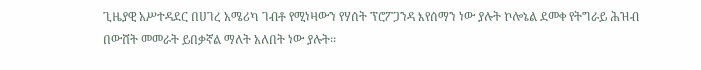ጊዜያዊ አሥተዳደር በሀገረ አሜሪካ ገብቶ የሚነዛውን የሃሰት ፕሮፖጋንዳ እየሰማን ነው ያሉት ኮሎኔል ደመቀ የትግራይ ሕዝብ በውሸት መመራት ይበቃኛል ማለት አለበት ነው ያሉት፡፡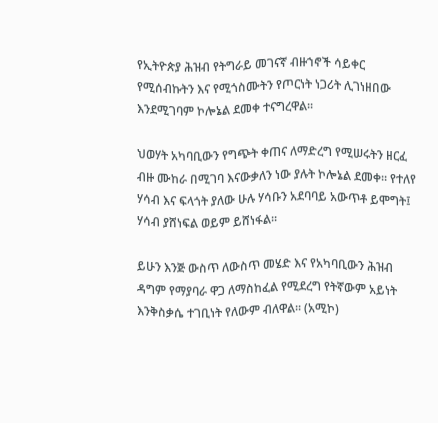የኢትዮጵያ ሕዝብ የትግራይ መገናኛ ብዙኀኖች ሳይቀር የሚሰብኩትን እና የሚጎስሙትን የጦርነት ነጋሪት ሊገነዘበው እንደሚገባም ኮሎኔል ደመቀ ተናግረዋል፡፡

ህወሃት አካባቢውን የግጭት ቀጠና ለማድረግ የሚሠሩትን ዘርፈ ብዙ ሙከራ በሚገባ እናውቃለን ነው ያሉት ኮሎኔል ደመቀ። የተለየ ሃሳብ እና ፍላጎት ያለው ሁሉ ሃሳቡን አደባባይ አውጥቶ ይሞግት፤ ሃሳብ ያሸነፍል ወይም ይሸነፋል፡፡

ይሁን እንጅ ውስጥ ለውስጥ መሄድ እና የአካባቢውን ሕዝብ ዳግም የማያባራ ዋጋ ለማስከፈል የሚደረግ የትኛውም አይነት እንቅስቃሴ ተገቢነት የለውም ብለዋል፡፡ (አሚኮ)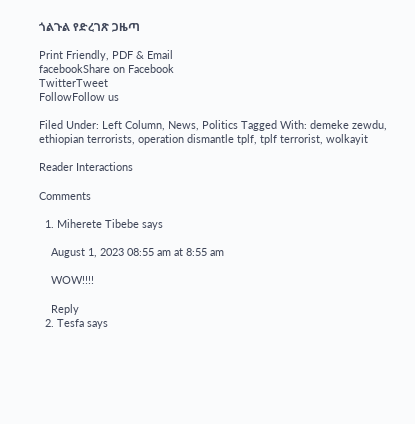ጎልጉል የድረገጽ ጋዜጣ

Print Friendly, PDF & Email
facebookShare on Facebook
TwitterTweet
FollowFollow us

Filed Under: Left Column, News, Politics Tagged With: demeke zewdu, ethiopian terrorists, operation dismantle tplf, tplf terrorist, wolkayit

Reader Interactions

Comments

  1. Miherete Tibebe says

    August 1, 2023 08:55 am at 8:55 am

    WOW!!!!

    Reply
  2. Tesfa says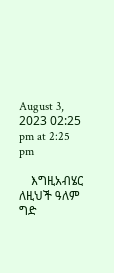August 3, 2023 02:25 pm at 2:25 pm

    እግዚአብሄር ለዚህች ዓለም ግድ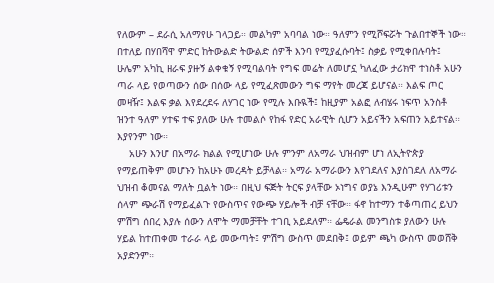የለውም – ደራሲ አለማየሁ ገላጋይ። መልካም አባባል ነው። ዓለምን የሚሾፍሯት ጉልበተኞች ነው። በተለይ በሃበሻዋ ምድር ከትውልድ ትውልድ ሰዎች እንባ የሚያፈሱባት፤ ስቃይ የሚቀበሉባት፤ ሁሌም አካኪ ዘራፍ ያዙኝ ልቀቁኝ የሚባልባት የግፍ መሬት ለመሆኗ ካለፈው ታሪክዋ ተነስቶ አሁን ጣራ ላይ የወጣውን ሰው በሰው ላይ የሚፈጽመውን ግፍ ማየት መረጃ ይሆናል። እልፍ ጦር መዛዥ፤ እልፍ ቃል እየደረደሩ ለሃገር ነው የሚሉ እቡዪች፤ ከዚያም አልፎ ለብሄሩ ነፍጥ አንስቶ ዝንተ ዓለም ሃተፍ ተፍ ያለው ሁሉ ተመልሶ የከፋ የድር አራዊት ሲሆን አይናችን አፍጠን አይተናል። እያየንም ነው።
    አሁን እንሆ በአማራ ክልል የሚሆነው ሁሉ ምንም ለአማራ ህዝብም ሆነ ለኢትዮጵያ የማይጠቅም መሆኑን ከአሁኑ መረዳት ይቻላል። አማራ አማራውን እየገደለና እያስገደለ ለአማራ ህዝብ ቆመናል ማለት ቧልት ነው። በዚህ ፍጅት ትርፍ ያላቸው ኦነግና ወያኔ እንዲሁም የሃገሪቱን ሰላም ጭራሽ የማይፈልጉ የውስጥና የውጭ ሃይሎች ብቻ ናቸው። ፋኖ ከተማን ተቆጣጠረ ይህን ምሽግ ሰበረ እያሉ ሰውን ለሞት ማመቻቸት ተገቢ አይደለም። ፌዴራል መንግስቱ ያለውን ሁሉ ሃይል ከተጠቀመ ተራራ ላይ መውጣት፤ ምሽግ ውስጥ መደበቅ፤ ወይም ጫካ ውስጥ መወሸቅ አያድንም።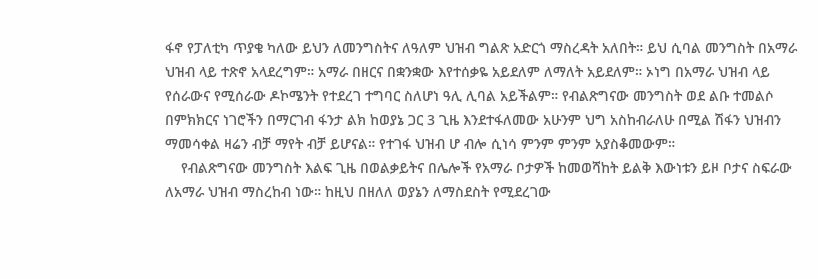ፋኖ የፓለቲካ ጥያቄ ካለው ይህን ለመንግስትና ለዓለም ህዝብ ግልጽ አድርጎ ማስረዳት አለበት። ይህ ሲባል መንግስት በአማራ ህዝብ ላይ ተጽኖ አላደረግም። አማራ በዘርና በቋንቋው እየተሰቃዬ አይደለም ለማለት አይደለም። ኦነግ በአማራ ህዝብ ላይ የሰራውና የሚሰራው ዶኮሜንት የተደረገ ተግባር ስለሆነ ዓሊ ሊባል አይችልም። የብልጽግናው መንግስት ወደ ልቡ ተመልሶ በምክክርና ነገሮችን በማርገብ ፋንታ ልክ ከወያኔ ጋር 3 ጊዜ እንደተፋለመው አሁንም ህግ አስከብራለሁ በሚል ሽፋን ህዝብን ማመሳቀል ዛሬን ብቻ ማየት ብቻ ይሆናል። የተገፋ ህዝብ ሆ ብሎ ሲነሳ ምንም ምንም አያስቆመውም።
    የብልጽግናው መንግስት እልፍ ጊዜ በወልቃይትና በሌሎች የአማራ ቦታዎች ከመወሻከት ይልቅ እውነቱን ይዞ ቦታና ስፍራው ለአማራ ህዝብ ማስረከብ ነው። ከዚህ በዘለለ ወያኔን ለማስደስት የሚደረገው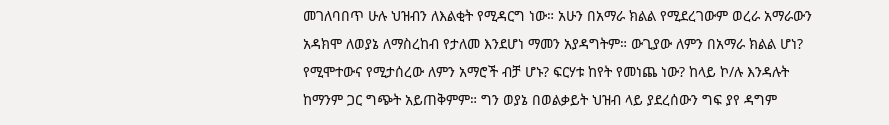መገለባበጥ ሁሉ ህዝብን ለእልቂት የሚዳርግ ነው። አሁን በአማራ ክልል የሚደረገውም ወረራ አማራውን አዳክሞ ለወያኔ ለማስረከብ የታለመ እንደሆነ ማመን አያዳግትም። ውጊያው ለምን በአማራ ክልል ሆነ? የሚሞተውና የሚታሰረው ለምን አማሮች ብቻ ሆኑ? ፍርሃቱ ከየት የመነጨ ነው? ከላይ ኮ/ሉ እንዳሉት ከማንም ጋር ግጭት አይጠቅምም። ግን ወያኔ በወልቃይት ህዝብ ላይ ያደረሰውን ግፍ ያየ ዳግም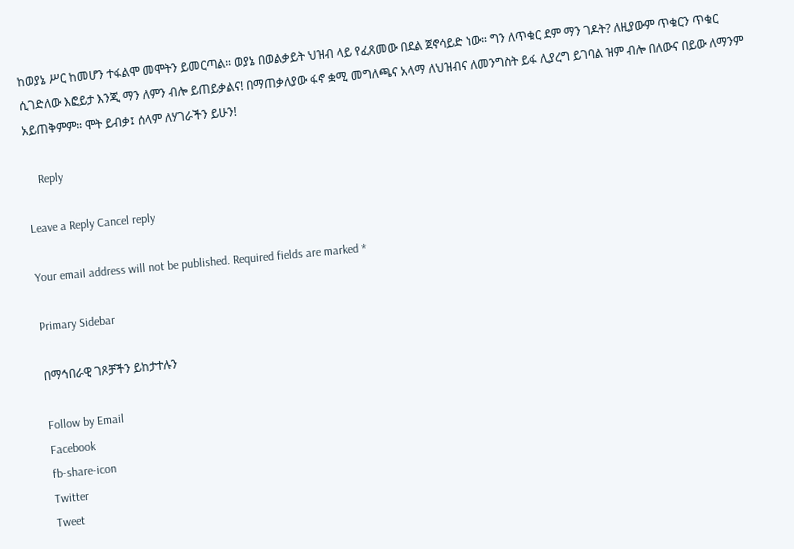ከወያኔ ሥር ከመሆን ተፋልሞ መሞትን ይመርጣል። ወያኔ በወልቃይት ህዝብ ላይ የፈጸመው በደል ጀኖሳይድ ነው። ግን ለጥቁር ደም ማን ገዶት? ለዚያውም ጥቁርን ጥቁር ሲገድለው እፎይታ እንጂ ማን ለምን ብሎ ይጠይቃልና! በማጠቃለያው ፋኖ ቋሚ መግለጫና አላማ ለህዝብና ለመንግስት ይፋ ሊያረግ ይገባል ዝም ብሎ በለውና በይው ለማንም አይጠቅምም። ሞት ይብቃ፤ ሰላም ለሃገራችን ይሁን!

    Reply

Leave a Reply Cancel reply

Your email address will not be published. Required fields are marked *

Primary Sidebar

በማኅበራዊ ገጾቻችን ይከታተሉን

Follow by Email
Facebook
fb-share-icon
Twitter
Tweet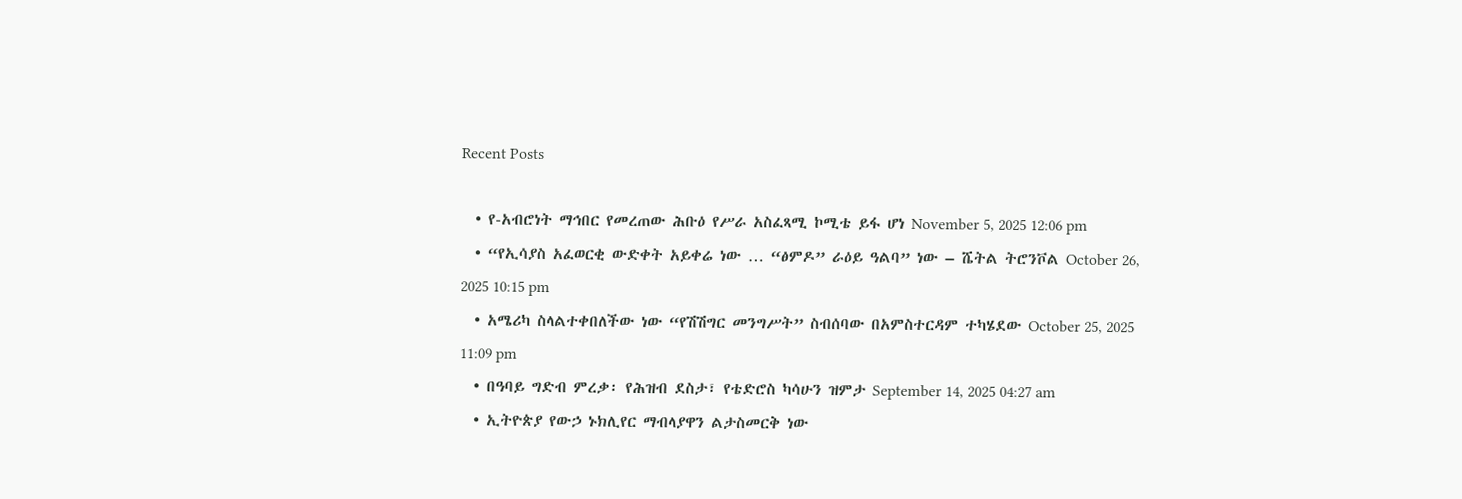Recent Posts

  • የ-አብሮነት ማኅበር የመረጠው ሕቡዕ የሥራ አስፈጻሚ ኮሚቴ ይፋ ሆነ November 5, 2025 12:06 pm
  • “የኢሳያስ አፈወርቂ ውድቀት አይቀሬ ነው … “ፅምዶ” ራዕይ ዓልባ” ነው – ሼትል ትሮንቮል October 26, 2025 10:15 pm
  • አሜሪካ ስላልተቀበለችው ነው “የሽሽግር መንግሥት” ስብሰባው በአምስተርዳም ተካሄደው October 25, 2025 11:09 pm
  • በዓባይ ግድብ ምረቃ፡ የሕዝብ ደስታ፣ የቴድሮስ ካሳሁን ዝምታ September 14, 2025 04:27 am
  • ኢትዮጵያ የውኃ ኑክሊየር ማብላያዋን ልታስመርቅ ነው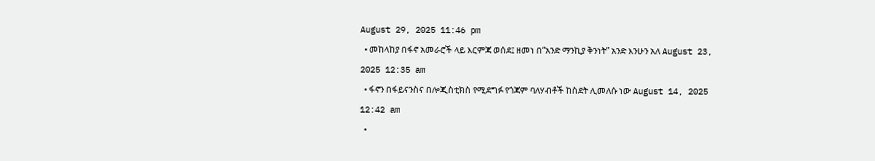August 29, 2025 11:46 pm
  • መከላከያ በፋኖ አመራሮች ላይ እርምጃ ወሰደ፤ ዘመነ በ“አንድ ማንኪያ ቅንነት” አንድ እንሁን አለ August 23, 2025 12:35 am
  • ፋኖን በፋይናንስና በሎጂስቲክስ የሚደግፉ የጎጃም ባለሃብቶች ከስደት ሊመለሱ ነው August 14, 2025 12:42 am
  •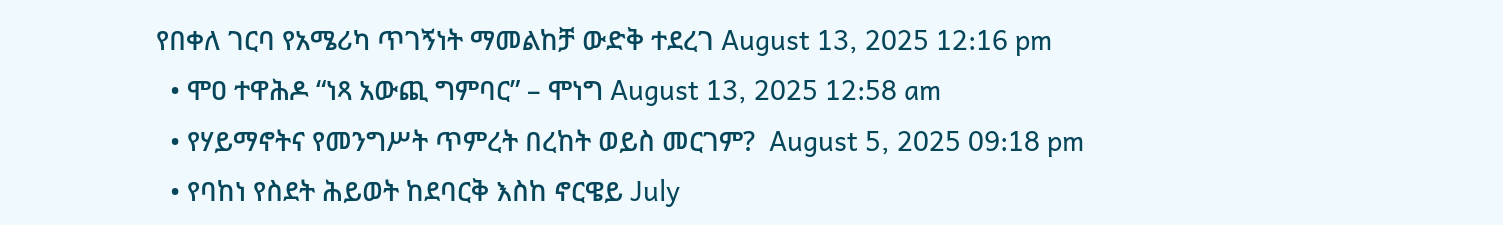የበቀለ ገርባ የአሜሪካ ጥገኝነት ማመልከቻ ውድቅ ተደረገ August 13, 2025 12:16 pm
  • ሞዐ ተዋሕዶ “ነጻ አውጪ ግምባር” – ሞነግ August 13, 2025 12:58 am
  • የሃይማኖትና የመንግሥት ጥምረት በረከት ወይስ መርገም?  August 5, 2025 09:18 pm
  • የባከነ የስደት ሕይወት ከደባርቅ እስከ ኖርዌይ July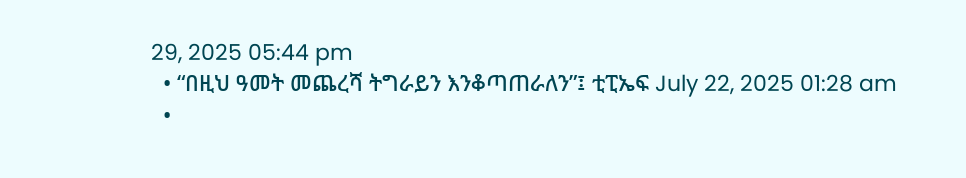29, 2025 05:44 pm
  • “በዚህ ዓመት መጨረሻ ትግራይን እንቆጣጠራለን”፤ ቲፒኤፍ July 22, 2025 01:28 am
  •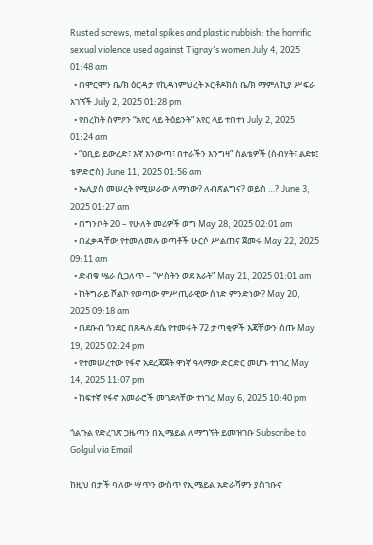Rusted screws, metal spikes and plastic rubbish: the horrific sexual violence used against Tigray’s women July 4, 2025 01:48 am
  • በሞርሞን ቤ/ክ ዕርዳታ የኪዳነምህረት ኦርቶዶክስ ቤ/ክ ማምለኪያ ሥፍራ አገኘች July 2, 2025 01:28 pm
  • የበረከት ስምዖን “አየር ላይ ትዕይንት” አየር ላይ ተበተነ July 2, 2025 01:24 am
  • “ዐቢይ ይውረድ፣ እኛ እንውጣ፣ በተራችን እንግዛ” ስልቴዎች (ስብሃት፣ ልደቱ፤ ቴዎድሮስ) June 11, 2025 01:56 am
  • ኤሊያስ መሠረት የሚሠራው ለማነው? ለብጽልግና? ወይስ …? June 3, 2025 01:27 am
  • በግንቦት 20 – የሁለት መሪዎች ወግ May 28, 2025 02:01 am
  • በፈቃዳቸው የተመለመሉ ወጣቶች ሁርሶ ሥልጠና ጀመሩ May 22, 2025 09:11 am
  • ድብቁ ሤራ ሲጋለጥ – “ሦስትን ወደ አራት” May 21, 2025 01:01 am
  • ከትግራይ ሾልኮ የወጣው ምሥጢራዊው ሰነድ ምንድነው? May 20, 2025 09:18 am
  • በደቡብ ጎንደር በጸዳሉ ደሴ የተመሩት 72 ታጣቂዎች እጃቸውን ሰጡ May 19, 2025 02:24 pm
  • የተመሠረተው የፋኖ አደረጃጀት ዋነኛ ዓላማው ድርድር መሆኑ ተነገረ May 14, 2025 11:07 pm
  • ከፍተኛ የፋኖ አመራሮች መገደላቸው ተነገረ May 6, 2025 10:40 pm

ጎልጉል የድረገጽ ጋዜጣን በኢሜይል ለማግኘት ይመዝገቡ Subscribe to Golgul via Email

ከዚህ በታች ባለው ሣጥን ውስጥ የኢሜይል አድራሻዎን ያስገቡና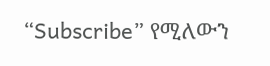“Subscribe” የሚለውን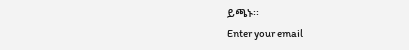ይጫኑ፡፡
Enter your email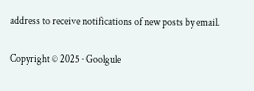address to receive notifications of new posts by email.

Copyright © 2025 · Goolgule